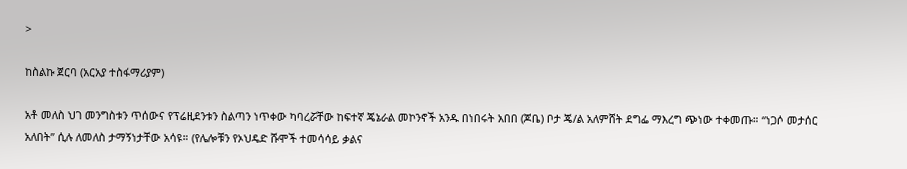>

ከስልኩ ጀርባ (አርአያ ተስፋማሪያም)

አቶ መለስ ህገ መንግስቱን ጥሰውና የፕሬዚደንቱን ስልጣን ነጥቀው ካባረሯቸው ከፍተኛ ጄኔራል መኮንኖች አንዱ በነበሩት አበበ (ጆቤ) ቦታ ጄ/ል አለምሸት ደግፌ ማእረግ ጭነው ተቀመጡ። “ነጋሶ መታሰር አለበት” ሲሉ ለመለስ ታማኝነታቸው አሳዩ። (የሌሎቹን የኦህዴድ ሹሞች ተመሳሳይ ቃልና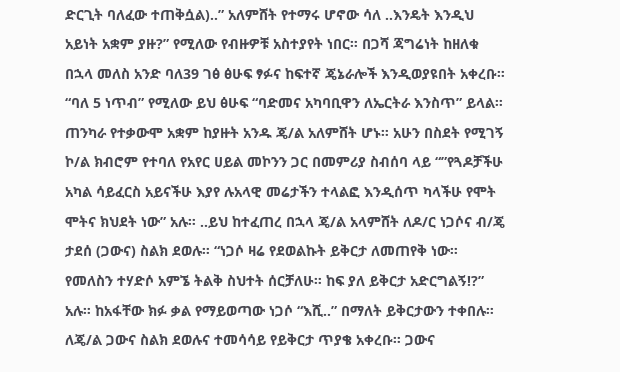ድርጊት ባለፈው ተጠቅሷል)..” አለምሸት የተማሩ ሆኖው ሳለ ..እንዴት እንዲህ አይነት አቋም ያዙ?” የሚለው የብዙዎቹ አስተያየት ነበር። በጋሻ ጃግሬነት ከዘለቁ በኋላ መለስ አንድ ባለ39 ገፅ ፅሁፍ ፃፉና ከፍተኛ ጄኔራሎች እንዲወያዩበት አቀረቡ። “ባለ 5 ነጥብ” የሚለው ይህ ፅሁፍ “ባድመና አካባቢዋን ለኤርትራ እንስጥ” ይላል። ጠንካራ የተቃውሞ አቋም ከያዙት አንዱ ጄ/ል አለምሸት ሆኑ። አሁን በስደት የሚገኝ ኮ/ል ክብሮም የተባለ የአየር ሀይል መኮንን ጋር በመምሪያ ስብሰባ ላይ “”የጓዶቻችሁ አካል ሳይፈርስ አይናችሁ እያየ ሉአላዊ መሬታችን ተላልፎ እንዲሰጥ ካላችሁ የሞት ሞትና ክህደት ነው” አሉ። ..ይህ ከተፈጠረ በኋላ ጄ/ል አላምሸት ለዶ/ር ነጋሶና ብ/ጄ ታደሰ (ጋውና) ስልክ ደወሉ። “ነጋሶ ዛሬ የደወልኩት ይቅርታ ለመጠየቅ ነው። የመለስን ተሃድሶ አምኜ ትልቅ ስህተት ሰርቻለሁ። ከፍ ያለ ይቅርታ አድርግልኝ!?” አሉ። ከአፋቸው ክፉ ቃል የማይወጣው ነጋሶ “እሺ..” በማለት ይቅርታውን ተቀበሉ። ለጄ/ል ጋውና ስልክ ደወሉና ተመሳሳይ የይቅርታ ጥያቄ አቀረቡ። ጋውና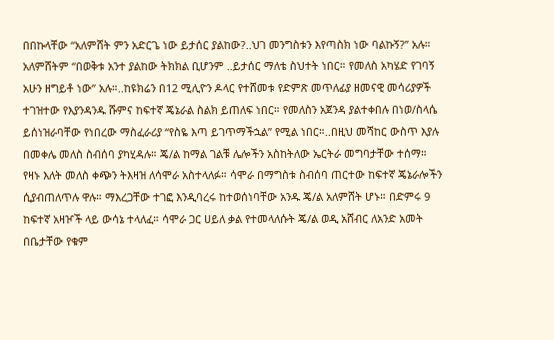በበኩላቸው “አለምሸት ምን አድርጌ ነው ይታሰር ያልከው?..ህገ መንግስቱን እየጣስክ ነው ባልኩኝ?” አሉ። አለምሸትም “በወቅቱ አንተ ያልከው ትክክል ቢሆንም ..ይታሰር ማለቴ ስህተት ነበር። የመለስ አካሄድ የገባኝ አሁን ዘግይቶ ነው” አሉ።..ከዩክሬን በ12 ሚሊዮን ዶላር የተሸመቱ የድምጽ መጥለፊያ ዘመናዊ መሳሪያዎች ተገዝተው የእያንዳንዱ ሹምና ከፍተኛ ጄኔራል ስልክ ይጠለፍ ነበር። የመለስን አጀንዳ ያልተቀበሉ በነወ/ስላሴ ይሰነዝራባቸው የነበረው ማስፈራሪያ “የስዬ እጣ ይገጥማችኋል” የሚል ነበር።..በዚህ መሻከር ውስጥ እያሉ በመቀሌ መለስ ስብሰባ ያካሂዳሉ። ጄ/ል ከማል ገልቹ ሌሎችን አስከትለው ኤርትራ መግባታቸው ተሰማ። የዛኑ እለት መለስ ቀጭን ትእዛዝ ለሳሞራ አስተላለፉ። ሳሞራ በማግስቱ ስብሰባ ጠርተው ከፍተኛ ጄኔራሎችን ሲያብጠለጥሉ ዋሉ። ማእረጋቸው ተገፎ እንዲባረሩ ከተወሰነባቸው አንዱ ጄ/ል አለምሸት ሆኑ። በድምሩ 9 ከፍተኛ አዛዦች ላይ ውሳኔ ተላለፈ። ሳሞራ ጋር ሀይለ ቃል የተመላለሱት ጄ/ል ወዲ አሸብር ለአንድ አመት በቤታቸው የቁም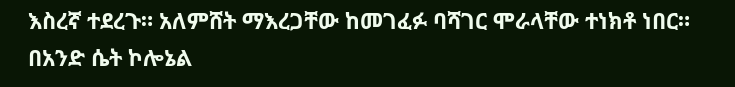እስረኛ ተደረጉ። አለምሸት ማእረጋቸው ከመገፈፉ ባሻገር ሞራላቸው ተነክቶ ነበር። በአንድ ሴት ኮሎኔል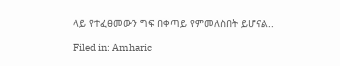ላይ የተፈፀመውን ግፍ በቀጣይ የምመለስበት ይሆናል..

Filed in: Amharic